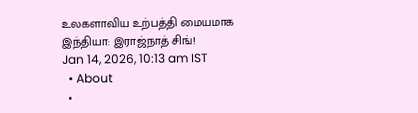உலகளாவிய உற்பத்தி மையமாக இந்தியா: இராஜ்நாத் சிங்!
Jan 14, 2026, 10:13 am IST
  • About
  •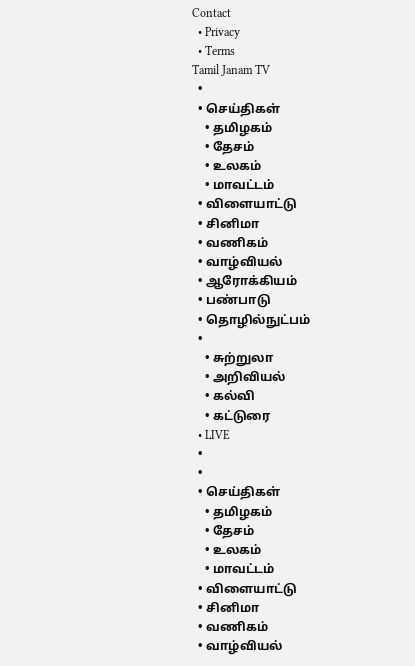Contact
  • Privacy
  • Terms
Tamil Janam TV
  •
  • செய்திகள்
    • தமிழகம்
    • தேசம்
    • உலகம்
    • மாவட்டம்
  • விளையாட்டு
  • சினிமா
  • வணிகம்
  • வாழ்வியல்
  • ஆரோக்கியம்
  • பண்பாடு
  • தொழில்நுட்பம்
  •
    • சுற்றுலா
    • அறிவியல்
    • கல்வி
    • கட்டுரை
  • LIVE
  •
  •
  • செய்திகள்
    • தமிழகம்
    • தேசம்
    • உலகம்
    • மாவட்டம்
  • விளையாட்டு
  • சினிமா
  • வணிகம்
  • வாழ்வியல்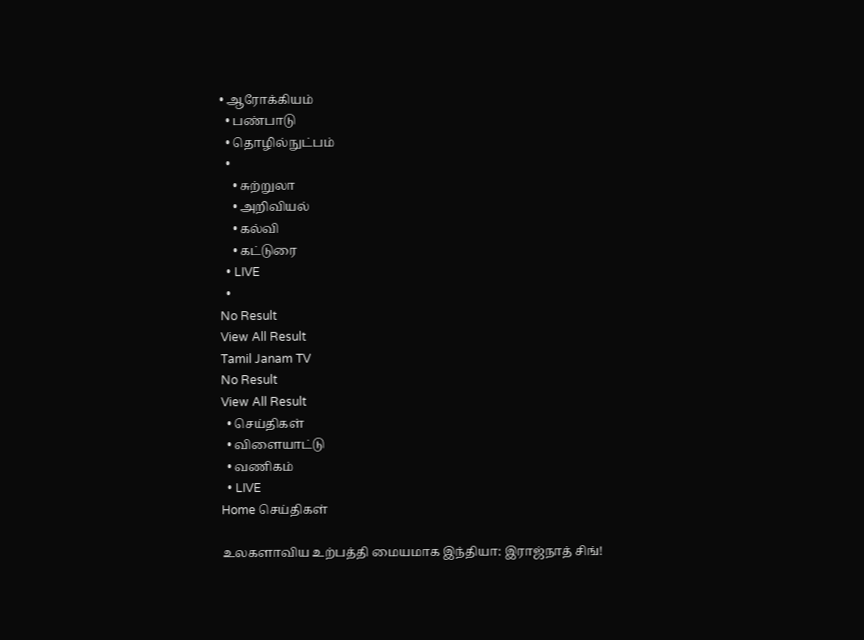• ஆரோக்கியம்
  • பண்பாடு
  • தொழில்நுட்பம்
  •
    • சுற்றுலா
    • அறிவியல்
    • கல்வி
    • கட்டுரை
  • LIVE
  •
No Result
View All Result
Tamil Janam TV
No Result
View All Result
  • செய்திகள்
  • விளையாட்டு
  • வணிகம்
  • LIVE
Home செய்திகள்

உலகளாவிய உற்பத்தி மையமாக இந்தியா: இராஜ்நாத் சிங்!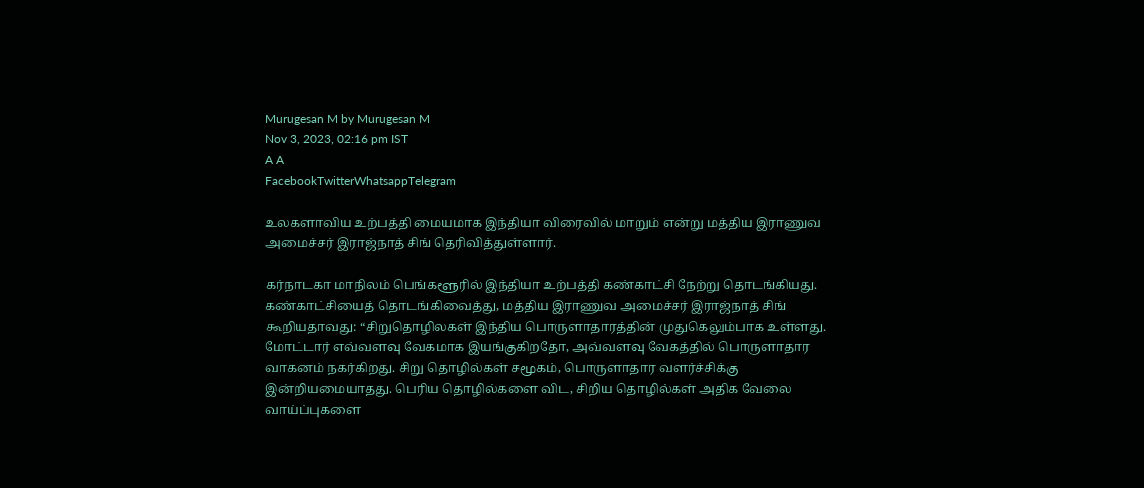Murugesan M by Murugesan M
Nov 3, 2023, 02:16 pm IST
A A
FacebookTwitterWhatsappTelegram

உலகளாவிய உற்பத்தி மையமாக இந்தியா விரைவில் மாறும் என்று மத்திய இராணுவ அமைச்சர் இராஜ்நாத் சிங் தெரிவித்துள்ளார்.

கர்நாடகா மாநிலம் பெங்களூரில் இந்தியா உற்பத்தி கண்காட்சி நேற்று தொடங்கியது.
கண்காட்சியைத் தொடங்கிவைத்து, மத்திய இராணுவ அமைச்சர் இராஜ்நாத் சிங் கூறியதாவது: “சிறுதொழிலகள் இந்திய பொருளாதாரத்தின் முதுகெலும்பாக உள்ளது. மோட்டார் எவ்வளவு வேகமாக இயங்குகிறதோ, அவ்வளவு வேகத்தில் பொருளாதார வாகனம் நகர்கிறது. சிறு தொழில்கள் சமூகம், பொருளாதார வளர்ச்சிக்கு இன்றியமையாதது. பெரிய தொழில்களை விட, சிறிய தொழில்கள் அதிக வேலை வாய்ப்புகளை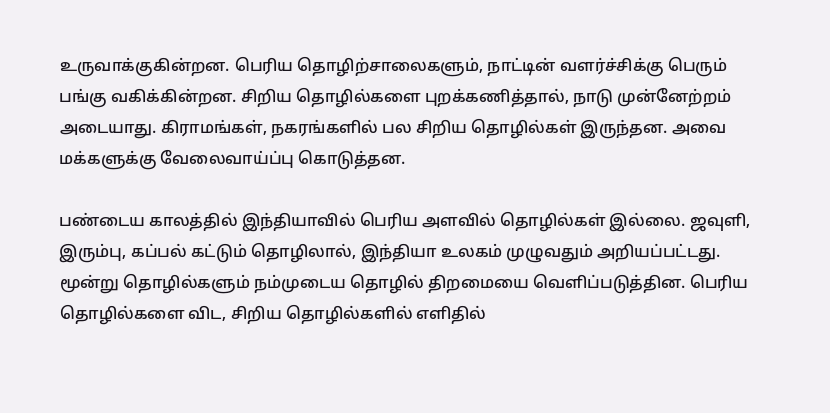உருவாக்குகின்றன. பெரிய தொழிற்சாலைகளும், நாட்டின் வளர்ச்சிக்கு பெரும் பங்கு வகிக்கின்றன. சிறிய தொழில்களை புறக்கணித்தால், நாடு முன்னேற்றம் அடையாது. கிராமங்கள், நகரங்களில் பல சிறிய தொழில்கள் இருந்தன. அவை மக்களுக்கு வேலைவாய்ப்பு கொடுத்தன.

பண்டைய காலத்தில் இந்தியாவில் பெரிய அளவில் தொழில்கள் இல்லை. ஜவுளி, இரும்பு, கப்பல் கட்டும் தொழிலால், இந்தியா உலகம் முழுவதும் அறியப்பட்டது. மூன்று தொழில்களும் நம்முடைய தொழில் திறமையை வெளிப்படுத்தின. பெரிய தொழில்களை விட, சிறிய தொழில்களில் எளிதில்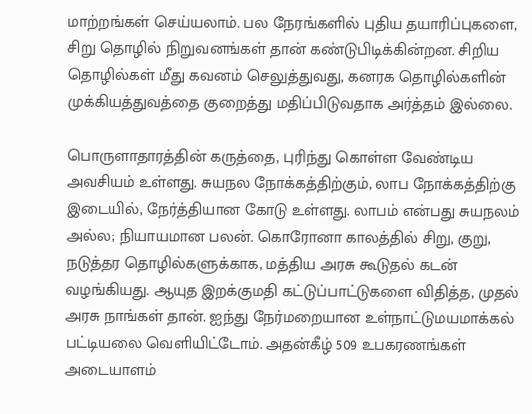மாற்றங்கள் செய்யலாம். பல நேரங்களில் புதிய தயாரிப்புகளை, சிறு தொழில் நிறுவனங்கள் தான் கண்டுபிடிக்கின்றன. சிறிய தொழில்கள் மீது கவனம் செலுத்துவது, கனரக தொழில்களின் முக்கியத்துவத்தை குறைத்து மதிப்பிடுவதாக அர்த்தம் இல்லை.

பொருளாதாரத்தின் கருத்தை, புரிந்து கொள்ள வேண்டிய அவசியம் உள்ளது. சுயநல நோக்கத்திற்கும், லாப நோக்கத்திற்கு இடையில், நேர்த்தியான கோடு உள்ளது. லாபம் என்பது சுயநலம் அல்ல; நியாயமான பலன். கொரோனா காலத்தில் சிறு, குறு, நடுத்தர தொழில்களுக்காக, மத்திய அரசு கூடுதல் கடன் வழங்கியது. ஆயுத இறக்குமதி கட்டுப்பாட்டுகளை விதித்த, முதல் அரசு நாங்கள் தான். ஐந்து நேர்மறையான உள்நாட்டுமயமாக்கல் பட்டியலை வெளியிட்டோம். அதன்கீழ் 509 உபகரணங்கள் அடையாளம்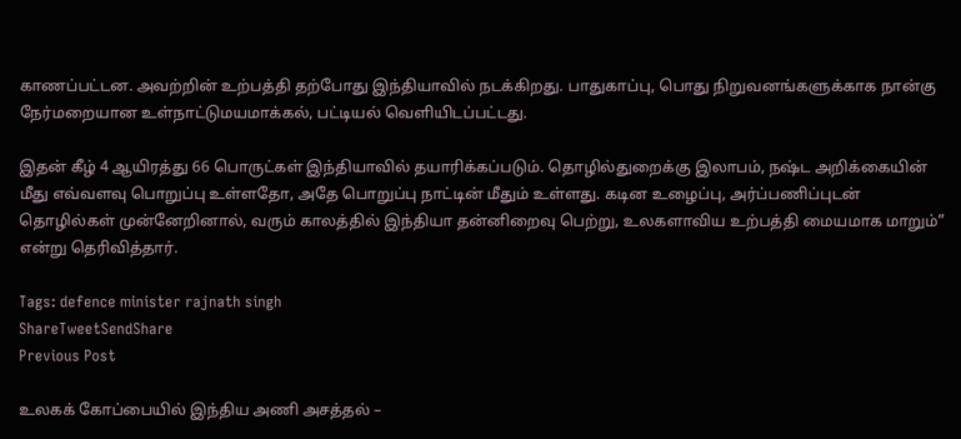காணப்பட்டன. அவற்றின் உற்பத்தி தற்போது இந்தியாவில் நடக்கிறது. பாதுகாப்பு, பொது நிறுவனங்களுக்காக நான்கு நேர்மறையான உள்நாட்டுமயமாக்கல், பட்டியல் வெளியிடப்பட்டது.

இதன் கீழ் 4 ஆயிரத்து 66 பொருட்கள் இந்தியாவில் தயாரிக்கப்படும். தொழில்துறைக்கு இலாபம், நஷ்ட அறிக்கையின் மீது எவ்வளவு பொறுப்பு உள்ளதோ, அதே பொறுப்பு நாட்டின் மீதும் உள்ளது. கடின உழைப்பு, அர்ப்பணிப்புடன் தொழில்கள் முன்னேறினால், வரும் காலத்தில் இந்தியா தன்னிறைவு பெற்று, உலகளாவிய உற்பத்தி மையமாக மாறும்” என்று தெரிவித்தார்.

Tags: defence minister rajnath singh
ShareTweetSendShare
Previous Post

உலகக் கோப்பையில் இந்திய அணி அசத்தல் –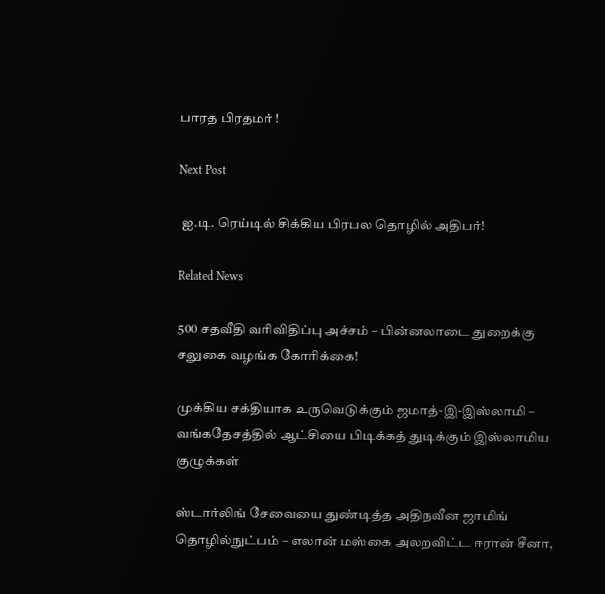பாரத பிரதமர் !

Next Post

 ஐ.டி. ரெய்டில் சிக்கிய பிரபல தொழில் அதிபர்!

Related News

500 சதவீதி வரிவிதிப்பு அச்சம் – பின்னலாடை துறைக்கு சலுகை வழங்க கோரிக்கை!

முக்கிய சக்தியாக உருவெடுக்கும் ஜமாத்-இ-இஸ்லாமி – வங்கதேசத்தில் ஆட்சியை பிடிக்கத் துடிக்கும் இஸ்லாமிய குழுக்கள்

ஸ்டார்லிங் சேவையை துண்டித்த அதிநவீன ஜாமிங் தொழில்நுட்பம் – எலான் மஸ்கை அலறவிட்ட ஈரான் சீனா,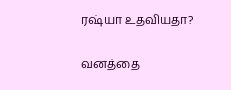ரஷ்யா உதவியதா?

வனத்தை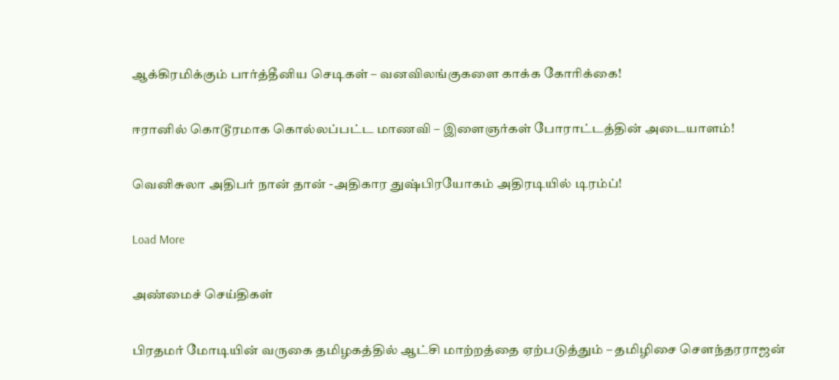ஆக்கிரமிக்கும் பார்த்தீனிய செடிகள் – வனவிலங்குகளை காக்க கோரிக்கை!

ஈரானில் கொடூரமாக கொல்லப்பட்ட மாணவி – இளைஞர்கள் போராட்டத்தின் அடையாளம்!

வெனிசுலா அதிபர் நான் தான் -அதிகார துஷ்பிரயோகம் அதிரடியில் டிரம்ப்!

Load More

அண்மைச் செய்திகள்

பிரதமர் மோடியின் வருகை தமிழகத்தில் ஆட்சி மாற்றத்தை ஏற்படுத்தும் – தமிழிசை சௌந்தரராஜன்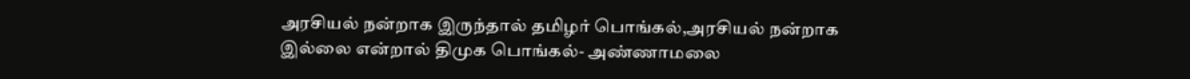அரசியல் நன்றாக இருந்தால் தமிழர் பொங்கல்,அரசியல் நன்றாக இல்லை என்றால் திமுக பொங்கல்- அண்ணாமலை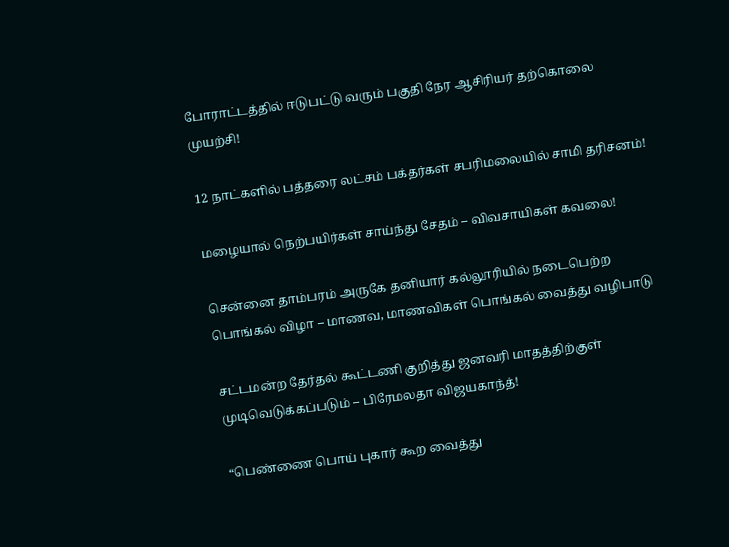போராட்டத்தில் ஈடுபட்டு வரும் பகுதி நேர ஆசிரியர் தற்கொலை முயற்சி!

12 நாட்களில் பத்தரை லட்சம் பக்தர்கள் சபரிமலையில் சாமி தரிசனம்!

மழையால் நெற்பயிர்கள் சாய்ந்து சேதம் – விவசாயிகள் கவலை!

சென்னை தாம்பரம் அருகே தனியார் கல்லூரியில் நடைபெற்ற பொங்கல் விழா – மாணவ, மாணவிகள் பொங்கல் வைத்து வழிபாடு

சட்டமன்ற தேர்தல் கூட்டணி குறித்து ஜனவரி மாதத்திற்குள் முடிவெடுக்கப்படும் – பிரேமலதா விஜயகாந்த்!

“பெண்ணை பொய் புகார் கூற வைத்து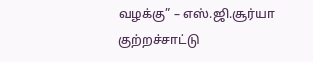வழக்கு” – எஸ்.ஜி.சூர்யா குற்றச்சாட்டு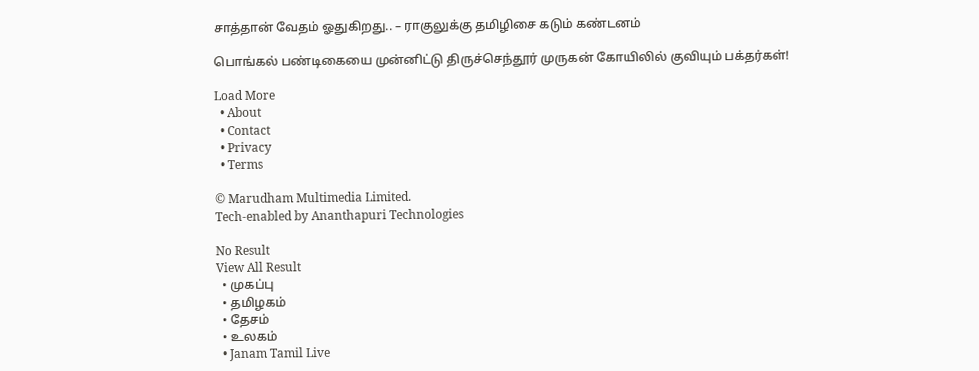சாத்தான் வேதம் ஓதுகிறது.. – ராகுலுக்கு தமிழிசை கடும் கண்டனம்

பொங்கல் பண்டிகையை முன்னிட்டு திருச்செந்தூர் முருகன் கோயிலில் குவியும் பக்தர்கள்!

Load More
  • About
  • Contact
  • Privacy
  • Terms

© Marudham Multimedia Limited.
Tech-enabled by Ananthapuri Technologies

No Result
View All Result
  • முகப்பு
  • தமிழகம்
  • தேசம்
  • உலகம்
  • Janam Tamil Live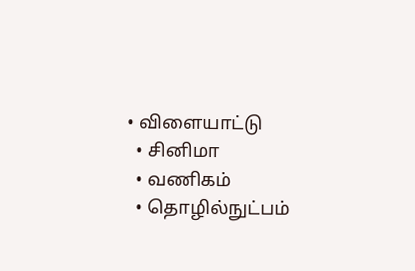• விளையாட்டு
  • சினிமா
  • வணிகம்
  • தொழில்நுட்பம்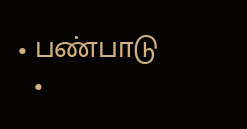• பண்பாடு
  •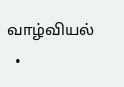வாழ்வியல்
  •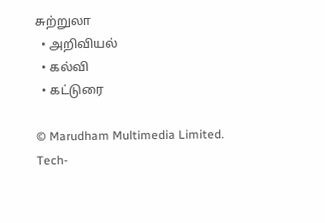சுற்றுலா
  • அறிவியல்
  • கல்வி
  • கட்டுரை

© Marudham Multimedia Limited.
Tech-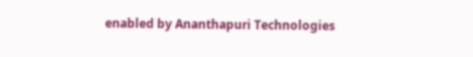enabled by Ananthapuri Technologies